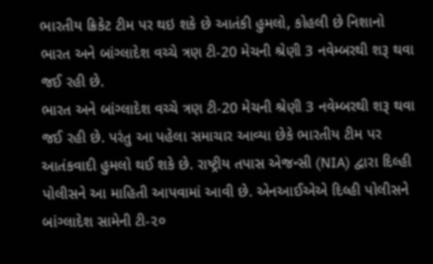ભારતીય ક્રિકેટ ટીમ પર થઇ શકે છે આતંકી હુમલો, કોહલી છે નિશાનો
ભારત અને બાંગ્લાદેશ વચ્ચે ત્રણ ટી-20 મેચની શ્રેણી 3 નવેમ્બરથી શરૂ થવા જઈ રહી છે.
ભારત અને બાંગ્લાદેશ વચ્ચે ત્રણ ટી-20 મેચની શ્રેણી 3 નવેમ્બરથી શરૂ થવા જઈ રહી છે. પરંતુ આ પહેલા સમાચાર આવ્યા છેકે ભારતીય ટીમ પર આતંકવાદી હુમલો થઈ શકે છે. રાષ્ટ્રીય તપાસ એજન્સી (NIA) દ્વારા દિલ્હી પોલીસને આ માહિતી આપવામાં આવી છે. એનઆઈએએ દિલ્હી પોલીસને બાંગ્લાદેશ સામેની ટી-૨૦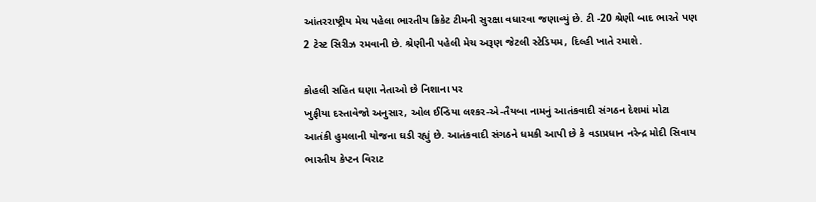આંતરરાષ્ટ્રીય મેચ પહેલા ભારતીય ક્રિકેટ ટીમની સુરક્ષા વધારવા જણાવ્યું છે. ટી -20 શ્રેણી બાદ ભારતે પણ 2 ટેસ્ટ સિરીઝ રમવાની છે. શ્રેણીની પહેલી મેચ અરૂણ જેટલી સ્ટેડિયમ, દિલ્હી ખાતે રમાશે.

કોહલી સહિત ઘણા નેતાઓ છે નિશાના પર
ખુફીયા દસ્તાવેજો અનુસાર, ઓલ ઈન્ડિયા લશ્કર-એ-તૈયબા નામનું આતંકવાદી સંગઠન દેશમાં મોટા આતંકી હુમલાની યોજના ઘડી રહ્યું છે. આતંકવાદી સંગઠને ધમકી આપી છે કે વડાપ્રધાન નરેન્દ્ર મોદી સિવાય ભારતીય કેપ્ટન વિરાટ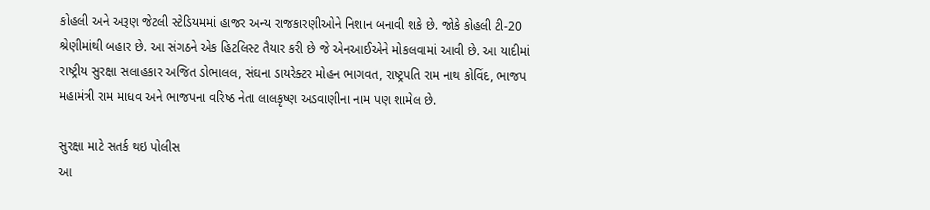કોહલી અને અરૂણ જેટલી સ્ટેડિયમમાં હાજર અન્ય રાજકારણીઓને નિશાન બનાવી શકે છે. જોકે કોહલી ટી-20 શ્રેણીમાંથી બહાર છે. આ સંગઠને એક હિટલિસ્ટ તૈયાર કરી છે જે એનઆઈએને મોકલવામાં આવી છે. આ યાદીમાં રાષ્ટ્રીય સુરક્ષા સલાહકાર અજિત ડોભાલલ, સંઘના ડાયરેક્ટર મોહન ભાગવત, રાષ્ટ્રપતિ રામ નાથ કોવિંદ, ભાજપ મહામંત્રી રામ માધવ અને ભાજપના વરિષ્ઠ નેતા લાલકૃષ્ણ અડવાણીના નામ પણ શામેલ છે.

સુરક્ષા માટે સતર્ક થઇ પોલીસ
આ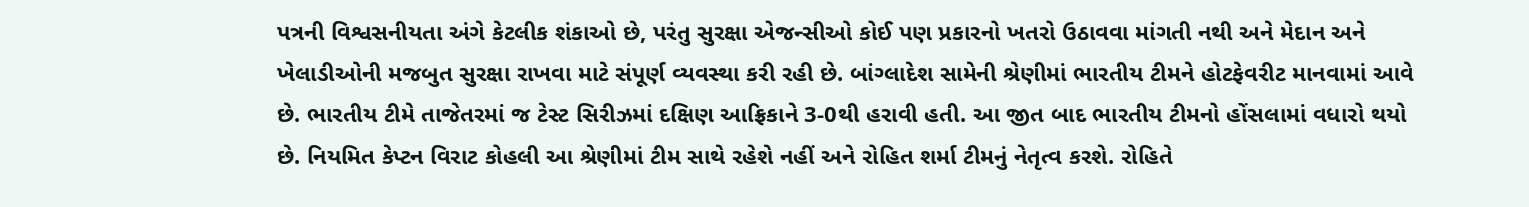પત્રની વિશ્વસનીયતા અંગે કેટલીક શંકાઓ છે, પરંતુ સુરક્ષા એજન્સીઓ કોઈ પણ પ્રકારનો ખતરો ઉઠાવવા માંગતી નથી અને મેદાન અને ખેલાડીઓની મજબુત સુરક્ષા રાખવા માટે સંપૂર્ણ વ્યવસ્થા કરી રહી છે. બાંગ્લાદેશ સામેની શ્રેણીમાં ભારતીય ટીમને હોટફેવરીટ માનવામાં આવે છે. ભારતીય ટીમે તાજેતરમાં જ ટેસ્ટ સિરીઝમાં દક્ષિણ આફ્રિકાને 3-0થી હરાવી હતી. આ જીત બાદ ભારતીય ટીમનો હોંસલામાં વધારો થયો છે. નિયમિત કેપ્ટન વિરાટ કોહલી આ શ્રેણીમાં ટીમ સાથે રહેશે નહીં અને રોહિત શર્મા ટીમનું નેતૃત્વ કરશે. રોહિતે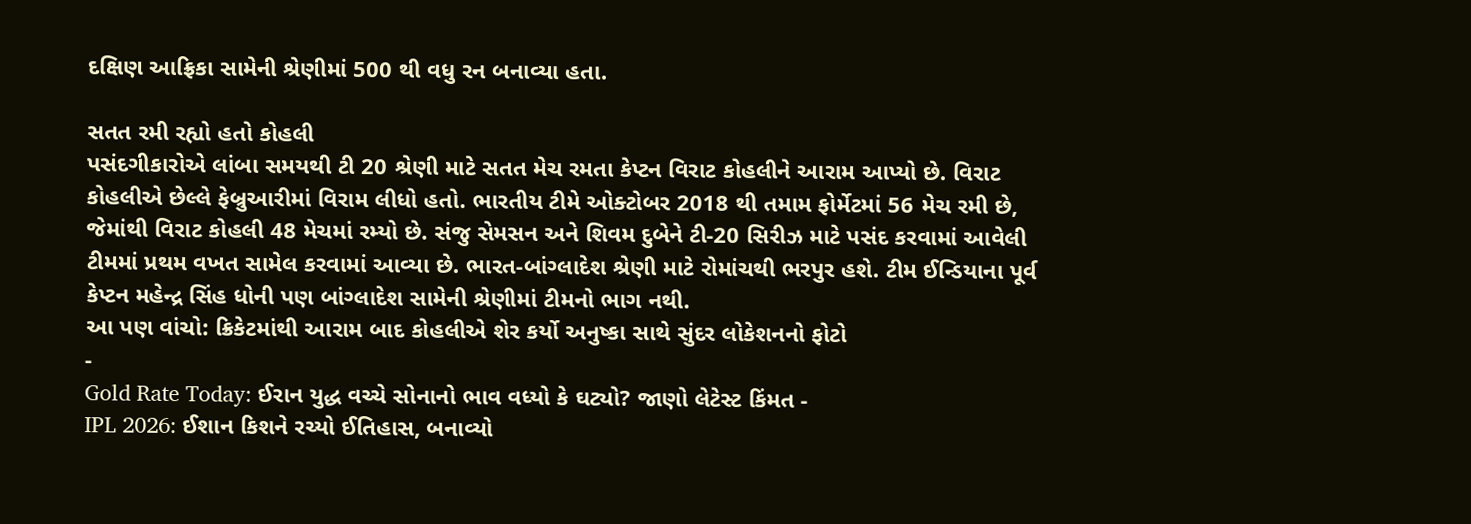દક્ષિણ આફ્રિકા સામેની શ્રેણીમાં 500 થી વધુ રન બનાવ્યા હતા.

સતત રમી રહ્યો હતો કોહલી
પસંદગીકારોએ લાંબા સમયથી ટી 20 શ્રેણી માટે સતત મેચ રમતા કેપ્ટન વિરાટ કોહલીને આરામ આપ્યો છે. વિરાટ કોહલીએ છેલ્લે ફેબ્રુઆરીમાં વિરામ લીધો હતો. ભારતીય ટીમે ઓક્ટોબર 2018 થી તમામ ફોર્મેટમાં 56 મેચ રમી છે, જેમાંથી વિરાટ કોહલી 48 મેચમાં રમ્યો છે. સંજુ સેમસન અને શિવમ દુબેને ટી-20 સિરીઝ માટે પસંદ કરવામાં આવેલી ટીમમાં પ્રથમ વખત સામેલ કરવામાં આવ્યા છે. ભારત-બાંગ્લાદેશ શ્રેણી માટે રોમાંચથી ભરપુર હશે. ટીમ ઈન્ડિયાના પૂર્વ કેપ્ટન મહેન્દ્ર સિંહ ધોની પણ બાંગ્લાદેશ સામેની શ્રેણીમાં ટીમનો ભાગ નથી.
આ પણ વાંચો: ક્રિકેટમાંથી આરામ બાદ કોહલીએ શેર કર્યો અનુષ્કા સાથે સુંદર લોકેશનનો ફોટો
-
Gold Rate Today: ઈરાન યુદ્ધ વચ્ચે સોનાનો ભાવ વધ્યો કે ઘટ્યો? જાણો લેટેસ્ટ કિંમત -
IPL 2026: ઈશાન કિશને રચ્યો ઈતિહાસ, બનાવ્યો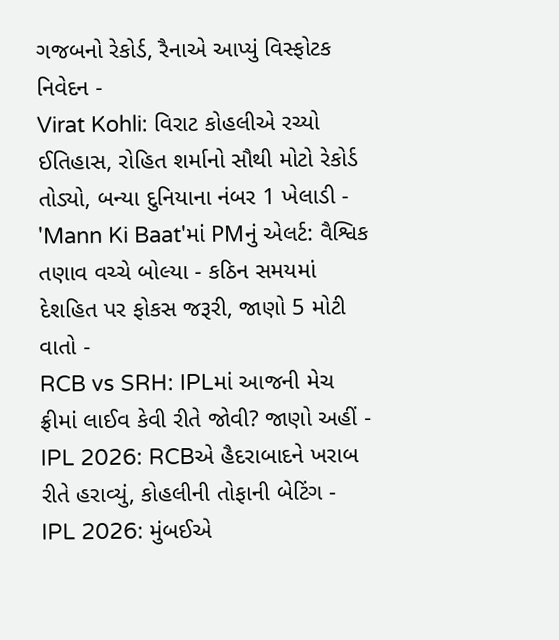ગજબનો રેકોર્ડ, રૈનાએ આપ્યું વિસ્ફોટક નિવેદન -
Virat Kohli: વિરાટ કોહલીએ રચ્યો ઈતિહાસ, રોહિત શર્માનો સૌથી મોટો રેકોર્ડ તોડ્યો, બન્યા દુનિયાના નંબર 1 ખેલાડી -
'Mann Ki Baat'માં PMનું એલર્ટ: વૈશ્વિક તણાવ વચ્ચે બોલ્યા - કઠિન સમયમાં દેશહિત પર ફોકસ જરૂરી, જાણો 5 મોટી વાતો -
RCB vs SRH: IPLમાં આજની મેચ ફ્રીમાં લાઈવ કેવી રીતે જોવી? જાણો અહીં -
IPL 2026: RCBએ હૈદરાબાદને ખરાબ રીતે હરાવ્યું, કોહલીની તોફાની બેટિંગ -
IPL 2026: મુંબઈએ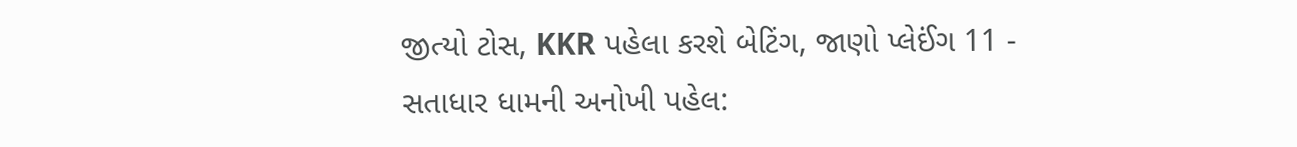જીત્યો ટોસ, KKR પહેલા કરશે બેટિંગ, જાણો પ્લેઈંગ 11 -
સતાધાર ધામની અનોખી પહેલ: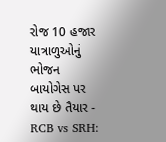રોજ 10 હજાર યાત્રાળુઓનું ભોજન બાયોગેસ પર થાય છે તૈયાર -
RCB vs SRH: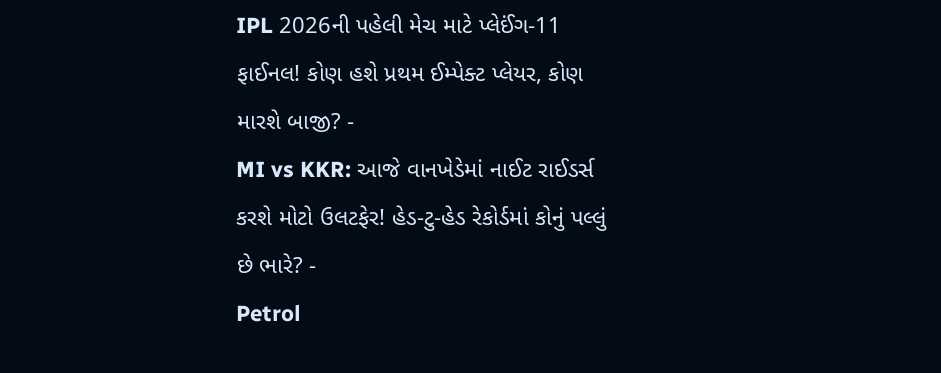IPL 2026ની પહેલી મેચ માટે પ્લેઈંગ-11 ફાઈનલ! કોણ હશે પ્રથમ ઈમ્પેક્ટ પ્લેયર, કોણ મારશે બાજી? -
MI vs KKR: આજે વાનખેડેમાં નાઈટ રાઈડર્સ કરશે મોટો ઉલટફેર! હેડ-ટુ-હેડ રેકોર્ડમાં કોનું પલ્લું છે ભારે? -
Petrol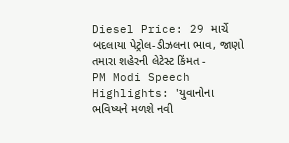Diesel Price: 29 માર્ચે બદલાયા પેટ્રોલ-ડીઝલના ભાવ, જાણો તમારા શહેરની લેટેસ્ટ કિંમત -
PM Modi Speech Highlights: 'યુવાનોના ભવિષ્યને મળશે નવી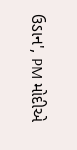ઉડાન', PM મોદીએ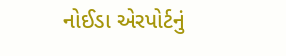નોઈડા એરપોર્ટનું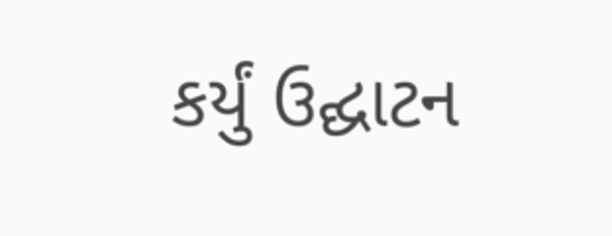કર્યું ઉદ્ઘાટન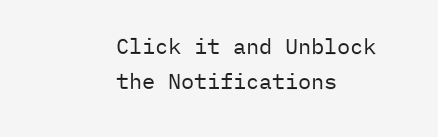Click it and Unblock the Notifications